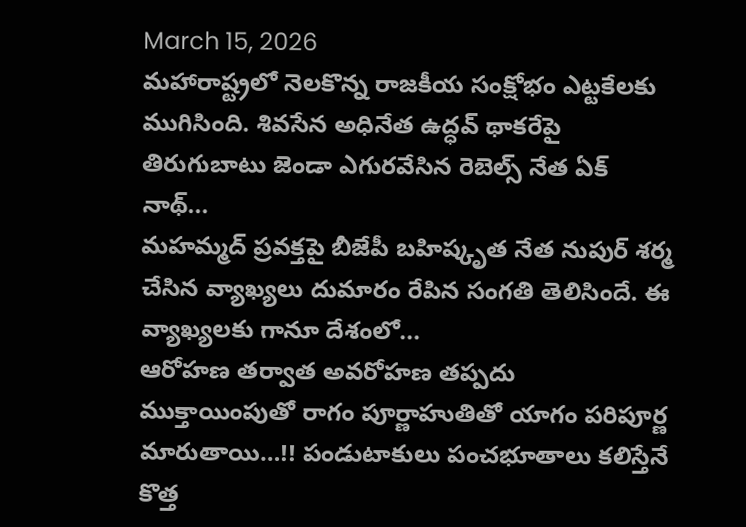March 15, 2026
మహారాష్ట్రలో నెలకొన్న రాజకీయ సంక్షోభం ఎట్టకేలకు ముగిసింది. శివసేన అధినేత ఉద్ధవ్ థాకరేపై తిరుగుబాటు జెండా ఎగురవేసిన రెబెల్స్ నేత ఏక్ నాథ్...
మహమ్మద్ ప్రవక్తపై బీజేపీ బహిష్కృత నేత నుపుర్ శర్మ చేసిన వ్యాఖ్యలు దుమారం రేపిన సంగతి తెలిసిందే. ఈ వ్యాఖ్యలకు గానూ దేశంలో...
ఆరోహణ తర్వాత అవరోహణ తప్పదు ముక్తాయింపుతో రాగం పూర్ణాహుతితో యాగం పరిపూర్ణ మారుతాయి…!! పండుటాకులు పంచభూతాలు కలిస్తేనే కొత్త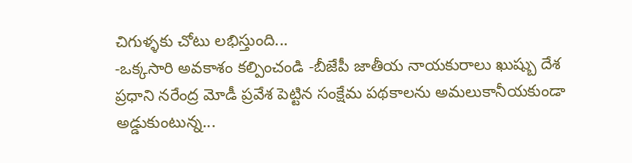చిగుళ్ళకు చోటు లభిస్తుంది...
-ఒక్కసారి అవకాశం కల్పించండి -బీజేపీ జాతీయ నాయకురాలు ఖుష్బు దేశ ప్రధాని నరేంద్ర మోడీ ప్రవేశ పెట్టిన సంక్షేమ పథకాలను అమలుకానీయకుండా అడ్డుకుంటున్న...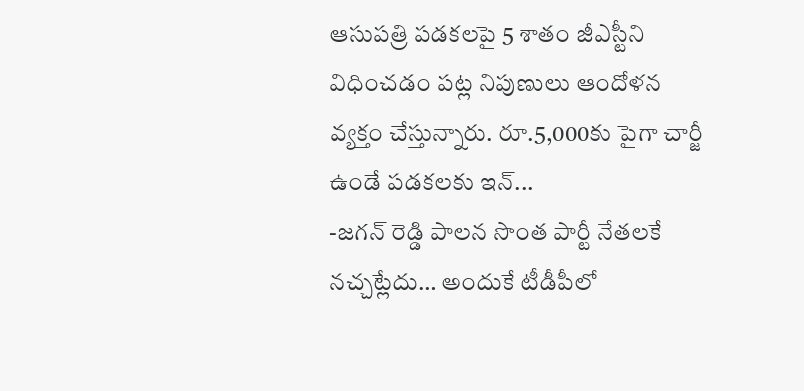ఆసుపత్రి పడకలపై 5 శాతం జీఎస్టీని విధించడం పట్ల నిపుణులు ఆందోళన వ్యక్తం చేస్తున్నారు. రూ.5,000కు పైగా చార్జీ ఉండే పడకలకు ఇన్...
-జగన్ రెడ్డి పాలన సొంత పార్టీ నేతలకే నచ్చట్లేదు… అందుకే టీడీపీలో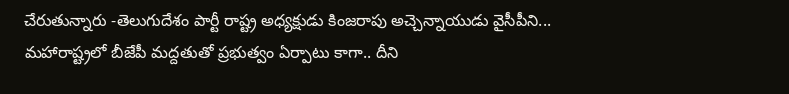చేరుతున్నారు -తెలుగుదేశం పార్టీ రాష్ట్ర అధ్యక్షుడు కింజరాపు అచ్చెన్నాయుడు వైసీపీని...
మహారాష్ట్రలో బీజేపీ మద్దతుతో ప్రభుత్వం ఏర్పాటు కాగా.. దీని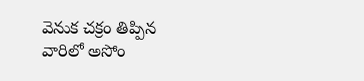వెనుక చక్రం తిప్పిన వారిలో అసోం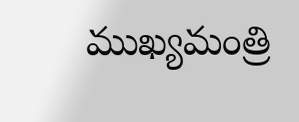ముఖ్యమంత్రి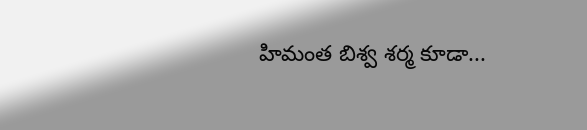హిమంత బిశ్వ శర్మ కూడా...